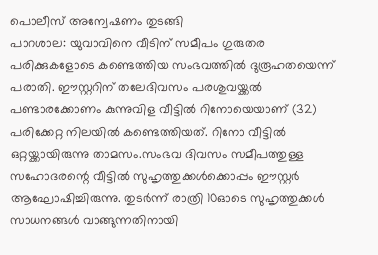പൊലീസ് അന്വേഷണം തുടങ്ങി
പാറശാല: യുവാവിനെ വീടിന് സമീപം ഗുരുതര പരിക്കുകളോടെ കണ്ടെത്തിയ സംഭവത്തിൽ ദുരൂഹതയെന്ന് പരാതി. ഈസ്റ്ററിന് തലേദിവസം പരശുവയ്ക്കൽ പണ്ടാരക്കോണം കുന്നുവിള വീട്ടിൽ റിനോയെയാണ് (32) പരിക്കേറ്റ നിലയിൽ കണ്ടെത്തിയത്. റിനോ വീട്ടിൽ ഒറ്റയ്ക്കായിരുന്നു താമസം.സംഭവ ദിവസം സമീപത്തുള്ള സഹോദരന്റെ വീട്ടിൽ സുഹൃത്തുക്കൾക്കൊപ്പം ഈസ്റ്റർ ആഘോഷിച്ചിരുന്നു. തുടർന്ന് രാത്രി 10ഓടെ സുഹൃത്തുക്കൾ സാധനങ്ങൾ വാങ്ങുന്നതിനായി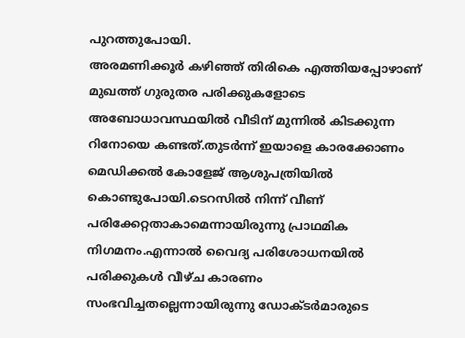പുറത്തുപോയി.
അരമണിക്കൂർ കഴിഞ്ഞ് തിരികെ എത്തിയപ്പോഴാണ് മുഖത്ത് ഗുരുതര പരിക്കുകളോടെ അബോധാവസ്ഥയിൽ വീടിന് മുന്നിൽ കിടക്കുന്ന റിനോയെ കണ്ടത്.തുടർന്ന് ഇയാളെ കാരക്കോണം മെഡിക്കൽ കോളേജ് ആശുപത്രിയിൽ കൊണ്ടുപോയി.ടെറസിൽ നിന്ന് വീണ് പരിക്കേറ്റതാകാമെന്നായിരുന്നു പ്രാഥമിക നിഗമനം.എന്നാൽ വൈദ്യ പരിശോധനയിൽ പരിക്കുകൾ വീഴ്ച കാരണം സംഭവിച്ചതല്ലെന്നായിരുന്നു ഡോക്ടർമാരുടെ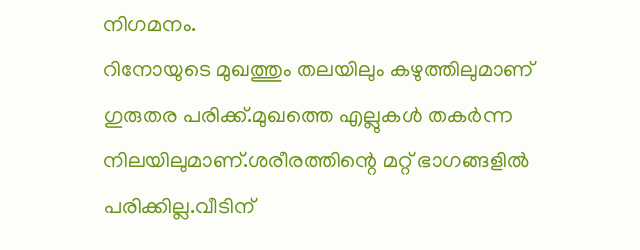നിഗമനം.
റിനോയുടെ മുഖത്തും തലയിലും കഴുത്തിലുമാണ് ഗുരുതര പരിക്ക്.മുഖത്തെ എല്ലുകൾ തകർന്ന നിലയിലുമാണ്.ശരീരത്തിന്റെ മറ്റ് ഭാഗങ്ങളിൽ പരിക്കില്ല.വീടിന്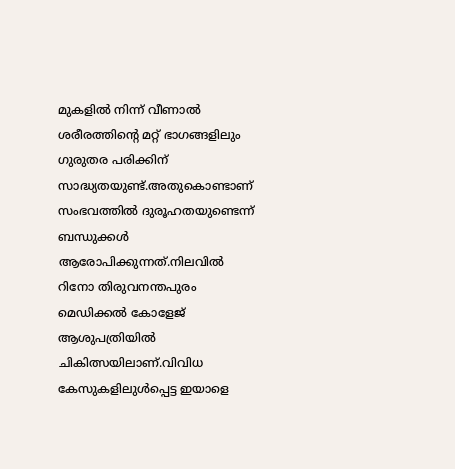മുകളിൽ നിന്ന് വീണാൽ ശരീരത്തിന്റെ മറ്റ് ഭാഗങ്ങളിലും ഗുരുതര പരിക്കിന് സാദ്ധ്യതയുണ്ട്.അതുകൊണ്ടാണ് സംഭവത്തിൽ ദുരൂഹതയുണ്ടെന്ന് ബന്ധുക്കൾ ആരോപിക്കുന്നത്.നിലവിൽ റിനോ തിരുവനന്തപുരം മെഡിക്കൽ കോളേജ് ആശുപത്രിയിൽ ചികിത്സയിലാണ്.വിവിധ കേസുകളിലുൾപ്പെട്ട ഇയാളെ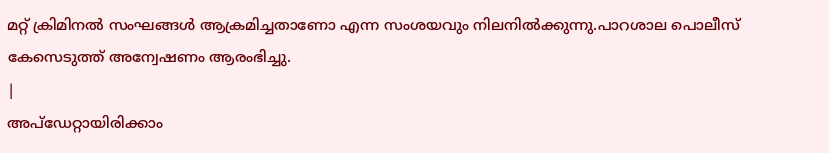മറ്റ് ക്രിമിനൽ സംഘങ്ങൾ ആക്രമിച്ചതാണോ എന്ന സംശയവും നിലനിൽക്കുന്നു.പാറശാല പൊലീസ് കേസെടുത്ത് അന്വേഷണം ആരംഭിച്ചു.
|
അപ്ഡേറ്റായിരിക്കാം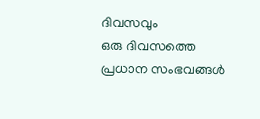ദിവസവും
ഒരു ദിവസത്തെ പ്രധാന സംഭവങ്ങൾ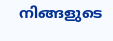നിങ്ങളുടെ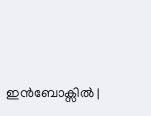ഇൻബോക്സിൽ |